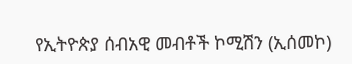የኢትዮጵያ ሰብአዊ መብቶች ኮሚሽን (ኢሰመኮ)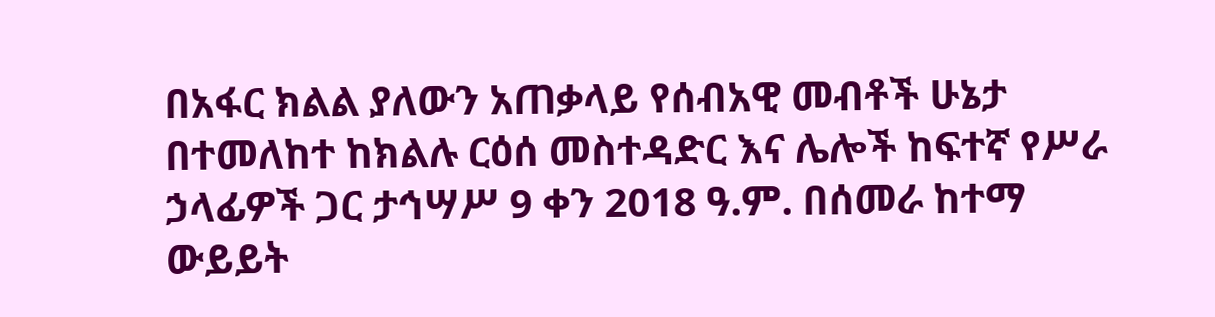በአፋር ክልል ያለውን አጠቃላይ የሰብአዊ መብቶች ሁኔታ በተመለከተ ከክልሉ ርዕሰ መስተዳድር እና ሌሎች ከፍተኛ የሥራ ኃላፊዎች ጋር ታኅሣሥ 9 ቀን 2018 ዓ.ም. በሰመራ ከተማ ውይይት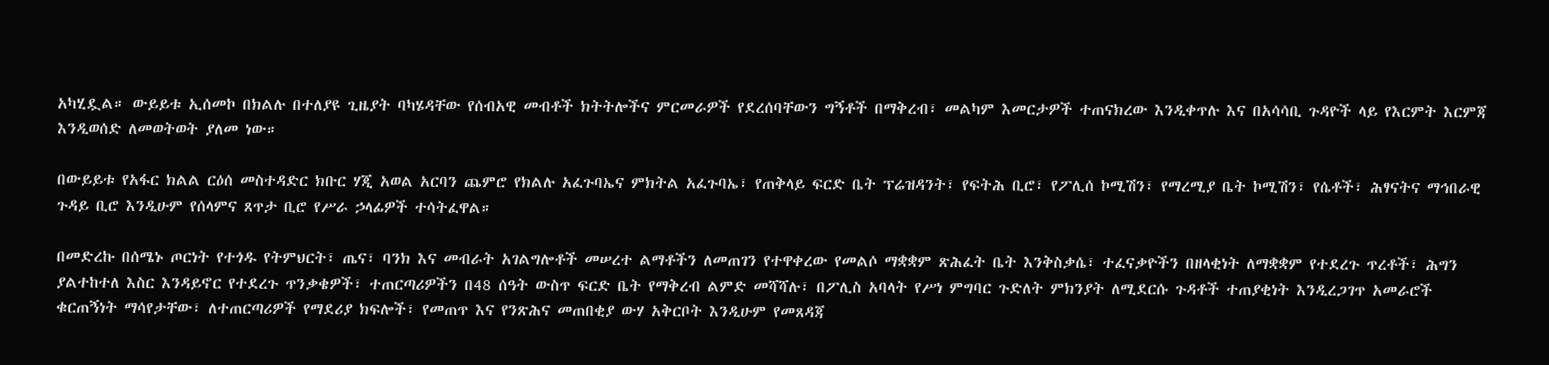አካሂዷል። ውይይቱ ኢሰመኮ በክልሉ በተለያዩ ጊዜያት ባካሄዳቸው የሰብአዊ መብቶች ክትትሎችና ምርመራዎች የደረሰባቸውን ግኝቶች በማቅረብ፣ መልካም እመርታዎች ተጠናክረው እንዲቀጥሉ እና በአሳሳቢ ጉዳዮች ላይ የእርምት እርምጃ እንዲወሰድ ለመወትወት ያለመ ነው።

በውይይቱ የአፋር ክልል ርዕሰ መስተዳድር ክቡር ሃጂ አወል አርባን ጨምሮ የክልሉ አፈጉባኤና ምክትል አፈጉባኤ፣ የጠቅላይ ፍርድ ቤት ፕሬዝዳንት፣ የፍትሕ ቢሮ፣ የፖሊሰ ኮሚሽን፣ የማረሚያ ቤት ኮሚሽን፣ የሴቶች፣ ሕፃናትና ማኅበራዊ ጉዳይ ቢሮ እንዲሁም የሰላምና ጸጥታ ቢሮ የሥራ ኃላፊዎች ተሳትፈዋል።

በመድረኩ በሰሜኑ ጦርነት የተጎዱ የትምህርት፣ ጤና፣ ባንክ እና መብራት አገልግሎቶች መሠረተ ልማቶችን ለመጠገን የተዋቀረው የመልሶ ማቋቋም ጽሕፈት ቤት እንቅስቃሴ፣ ተፈናቃዮችን በዘላቂነት ለማቋቋም የተደረጉ ጥረቶች፣ ሕግን ያልተከተለ እስር እንዳይኖር የተደረጉ ጥንቃቄዎች፣ ተጠርጣሪዎችን በ48 ሰዓት ውስጥ ፍርድ ቤት የማቅረብ ልምድ መሻሻሉ፣ በፖሊስ አባላት የሥነ ምግባር ጉድለት ምክንያት ለሚደርሱ ጉዳቶች ተጠያቂነት እንዲረጋገጥ አመራሮች ቁርጠኝነት ማሳየታቸው፣ ለተጠርጣሪዎች የማደሪያ ክፍሎች፣ የመጠጥ እና የንጽሕና መጠበቂያ ውሃ አቅርቦት እንዲሁም የመጸዳጃ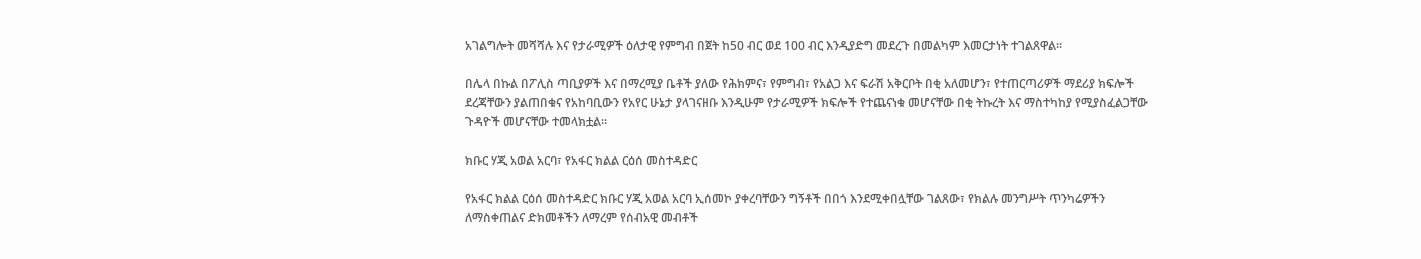አገልግሎት መሻሻሉ እና የታራሚዎች ዕለታዊ የምግብ በጀት ከ50 ብር ወደ 100 ብር እንዲያድግ መደረጉ በመልካም እመርታነት ተገልጸዋል።

በሌላ በኩል በፖሊስ ጣቢያዎች እና በማረሚያ ቤቶች ያለው የሕክምና፣ የምግብ፣ የአልጋ እና ፍራሽ አቅርቦት በቂ አለመሆን፣ የተጠርጣሪዎች ማደሪያ ክፍሎች ደረጃቸውን ያልጠበቁና የአከባቢውን የአየር ሁኔታ ያላገናዘቡ እንዲሁም የታራሚዎች ክፍሎች የተጨናነቁ መሆናቸው በቂ ትኩረት እና ማስተካከያ የሚያስፈልጋቸው ጉዳዮች መሆናቸው ተመላክቷል።

ክቡር ሃጂ አወል አርባ፣ የአፋር ክልል ርዕሰ መስተዳድር

የአፋር ክልል ርዕሰ መስተዳድር ክቡር ሃጂ አወል አርባ ኢሰመኮ ያቀረባቸውን ግኝቶች በበጎ እንደሚቀበሏቸው ገልጸው፣ የክልሉ መንግሥት ጥንካሬዎችን ለማስቀጠልና ድክመቶችን ለማረም የሰብአዊ መብቶች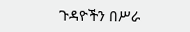ጉዳዮችን በሥራ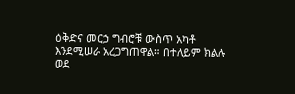ዕቅድና መርኃ ግብሮቹ ውስጥ አካቶ እንደሚሠራ አረጋግጠዋል። በተለይም ክልሉ ወደ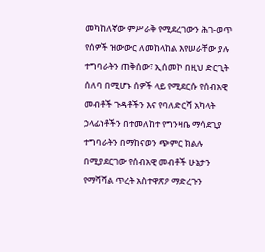መካከለኛው ምሥራቅ የሚደረገውን ሕገ-ወጥ የሰዎች ዝውውር ለመከላከል እየሠራቸው ያሉ ተግባራትን ጠቅሰው፣ ኢሰመኮ በዚህ ድርጊት ሰለባ በሚሆኑ ሰዎች ላይ የሚደርሱ የሰብአዊ መብቶች ጉዳቶችን እና የባለድርሻ አካላት ኃላፊነቶችን በተመለከተ የግንዛቤ ማሳደጊያ ተግባራትን በማከናወን ጭምር ክልሉ በሚያደርገው የሰብአዊ መብቶች ሁኔታን የማሻሻል ጥረት አስተዋጽዖ ማድረጉን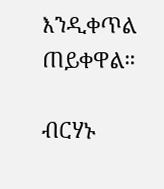እንዲቀጥል ጠይቀዋል።

ብርሃኑ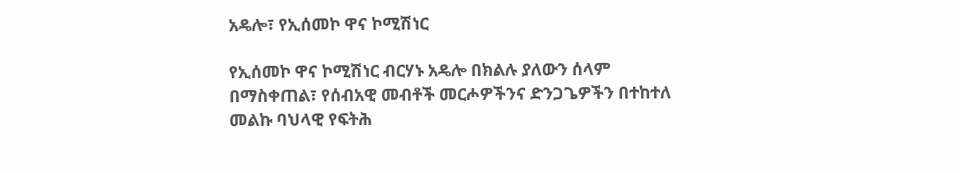አዴሎ፣ የኢሰመኮ ዋና ኮሚሽነር

የኢሰመኮ ዋና ኮሚሽነር ብርሃኑ አዴሎ በክልሉ ያለውን ሰላም በማስቀጠል፣ የሰብአዊ መብቶች መርሖዎችንና ድንጋጌዎችን በተከተለ መልኩ ባህላዊ የፍትሕ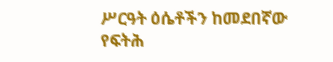ሥርዓት ዕሴቶችን ከመደበኛው የፍትሕ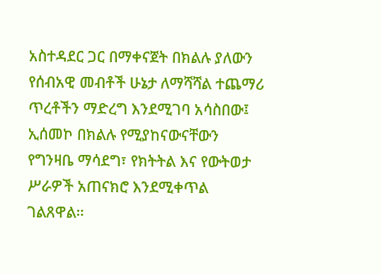አስተዳደር ጋር በማቀናጀት በክልሉ ያለውን የሰብአዊ መብቶች ሁኔታ ለማሻሻል ተጨማሪ ጥረቶችን ማድረግ እንደሚገባ አሳስበው፤ ኢሰመኮ በክልሉ የሚያከናውናቸውን የግንዛቤ ማሳደግ፣ የክትትል እና የውትወታ ሥራዎች አጠናክሮ እንደሚቀጥል ገልጸዋል።